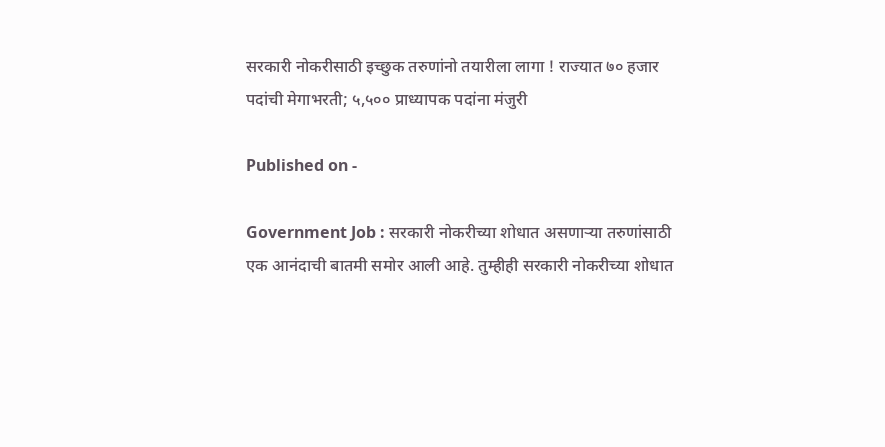सरकारी नोकरीसाठी इच्छुक तरुणांनो तयारीला लागा ! राज्यात ७० हजार पदांची मेगाभरती; ५,५०० प्राध्यापक पदांना मंजुरी

Published on -

Government Job : सरकारी नोकरीच्या शोधात असणाऱ्या तरुणांसाठी एक आनंदाची बातमी समोर आली आहे. तुम्हीही सरकारी नोकरीच्या शोधात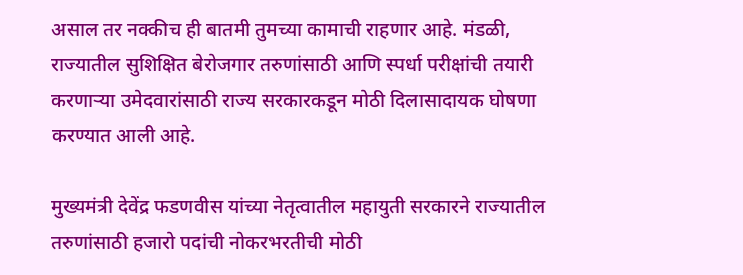असाल तर नक्कीच ही बातमी तुमच्या कामाची राहणार आहे. मंडळी, राज्यातील सुशिक्षित बेरोजगार तरुणांसाठी आणि स्पर्धा परीक्षांची तयारी करणाऱ्या उमेदवारांसाठी राज्य सरकारकडून मोठी दिलासादायक घोषणा करण्यात आली आहे.

मुख्यमंत्री देवेंद्र फडणवीस यांच्या नेतृत्वातील महायुती सरकारने राज्यातील तरुणांसाठी हजारो पदांची नोकरभरतीची मोठी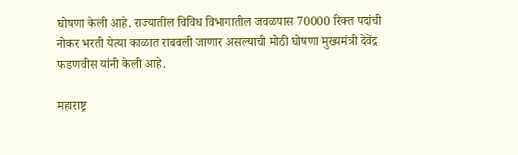घोषणा केली आहे. राज्यातील विविध विभागातील जवळपास 70000 रिक्त पदांची नोकर भरती येत्या काळात राबवली जाणार असल्याची मोठी घोषणा मुख्यमंत्री देवेंद्र फडणवीस यांनी केली आहे.

महाराष्ट्र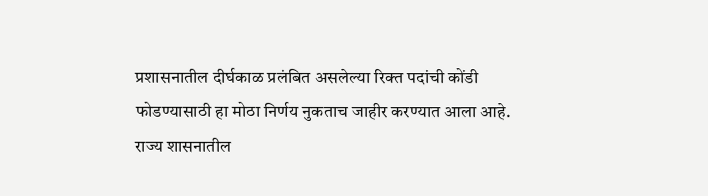प्रशासनातील दीर्घकाळ प्रलंबित असलेल्या रिक्त पदांची कोंडी फोडण्यासाठी हा मोठा निर्णय नुकताच जाहीर करण्यात आला आहे. राज्य शासनातील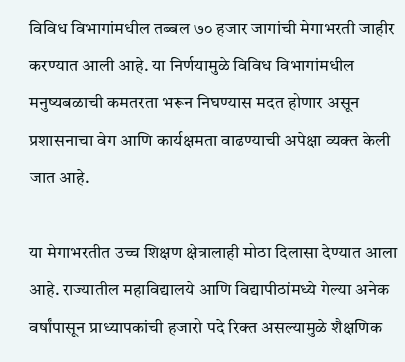विविध विभागांमधील तब्बल ७० हजार जागांची मेगाभरती जाहीर करण्यात आली आहे. या निर्णयामुळे विविध विभागांमधील मनुष्यबळाची कमतरता भरून निघण्यास मदत होणार असून प्रशासनाचा वेग आणि कार्यक्षमता वाढण्याची अपेक्षा व्यक्त केली जात आहे.

या मेगाभरतीत उच्च शिक्षण क्षेत्रालाही मोठा दिलासा देण्यात आला आहे. राज्यातील महाविद्यालये आणि विद्यापीठांमध्ये गेल्या अनेक वर्षांपासून प्राध्यापकांची हजारो पदे रिक्त असल्यामुळे शैक्षणिक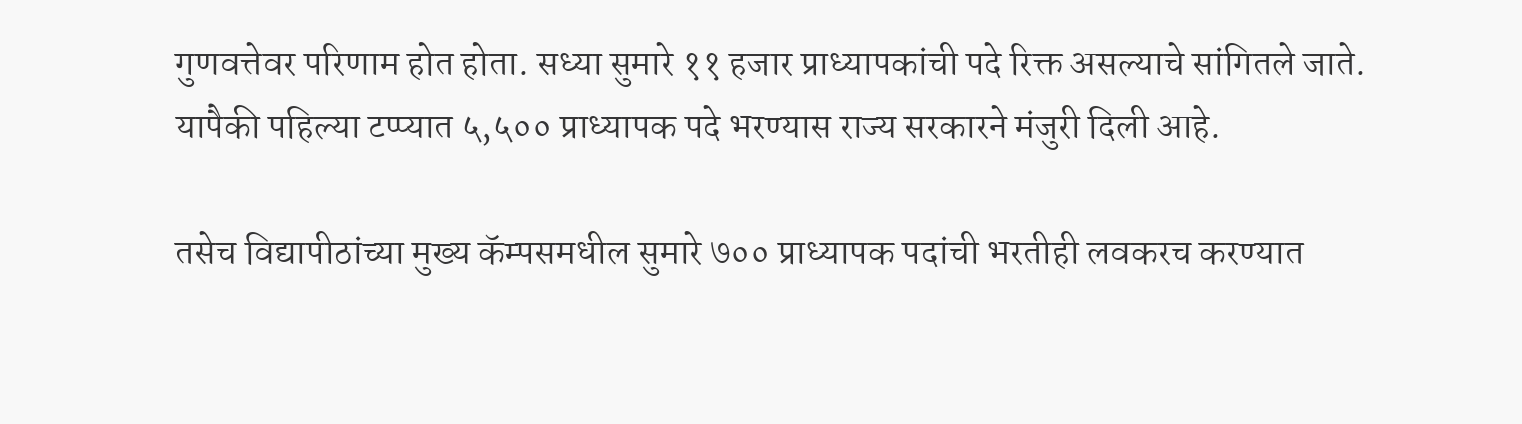गुणवत्तेवर परिणाम होत होता. सध्या सुमारे ११ हजार प्राध्यापकांची पदे रिक्त असल्याचे सांगितले जाते. यापैकी पहिल्या टप्प्यात ५,५०० प्राध्यापक पदे भरण्यास राज्य सरकारने मंजुरी दिली आहे.

तसेच विद्यापीठांच्या मुख्य कॅम्पसमधील सुमारे ७०० प्राध्यापक पदांची भरतीही लवकरच करण्यात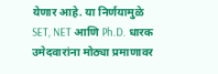येणार आहे. या निर्णयामुळे SET, NET आणि Ph.D. धारक उमेदवारांना मोठ्या प्रमाणावर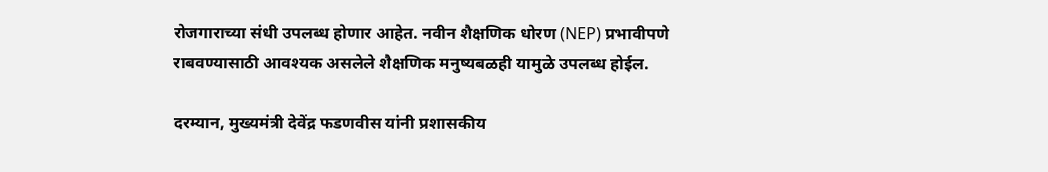रोजगाराच्या संधी उपलब्ध होणार आहेत. नवीन शैक्षणिक धोरण (NEP) प्रभावीपणे राबवण्यासाठी आवश्यक असलेले शैक्षणिक मनुष्यबळही यामुळे उपलब्ध होईल.

दरम्यान, मुख्यमंत्री देवेंद्र फडणवीस यांनी प्रशासकीय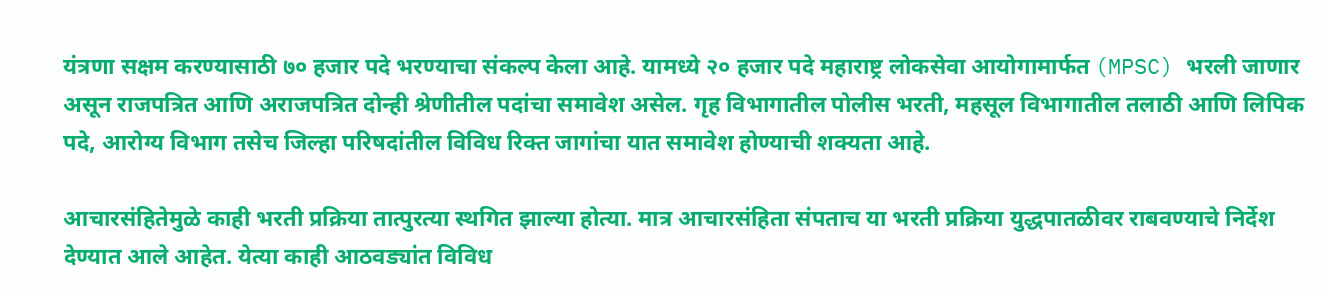यंत्रणा सक्षम करण्यासाठी ७० हजार पदे भरण्याचा संकल्प केला आहे. यामध्ये २० हजार पदे महाराष्ट्र लोकसेवा आयोगामार्फत (MPSC) भरली जाणार असून राजपत्रित आणि अराजपत्रित दोन्ही श्रेणीतील पदांचा समावेश असेल. गृह विभागातील पोलीस भरती, महसूल विभागातील तलाठी आणि लिपिक पदे, आरोग्य विभाग तसेच जिल्हा परिषदांतील विविध रिक्त जागांचा यात समावेश होण्याची शक्यता आहे.

आचारसंहितेमुळे काही भरती प्रक्रिया तात्पुरत्या स्थगित झाल्या होत्या. मात्र आचारसंहिता संपताच या भरती प्रक्रिया युद्धपातळीवर राबवण्याचे निर्देश देण्यात आले आहेत. येत्या काही आठवड्यांत विविध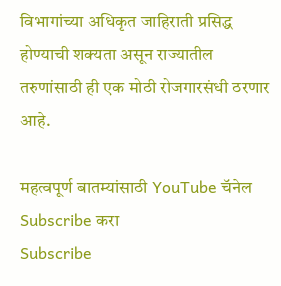विभागांच्या अधिकृत जाहिराती प्रसिद्ध होण्याची शक्यता असून राज्यातील तरुणांसाठी ही एक मोठी रोजगारसंधी ठरणार आहे.

महत्वपूर्ण बातम्यांसाठी YouTube चॅनेल Subscribe करा
Subscribe